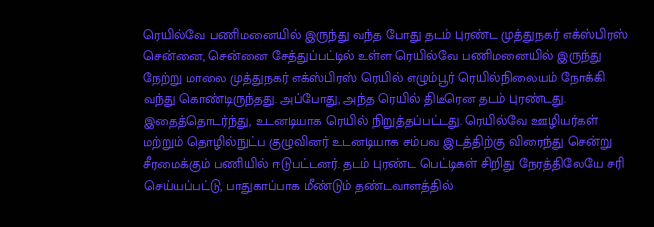ரெயில்வே பணிமனையில் இருந்து வந்த போது தடம் புரண்ட முத்துநகர் எக்ஸ்பிரஸ்
சென்னை, சென்னை சேத்துப்பட்டில் உள்ள ரெயில்வே பணிமனையில் இருந்து நேற்று மாலை முத்துநகர் எக்ஸ்பிரஸ் ரெயில் எழும்பூர் ரெயில்நிலையம் நோக்கி வந்து கொண்டிருந்தது. அப்போது, அந்த ரெயில் திடீரென தடம் புரண்டது. இதைத்தொடர்ந்து, உடனடியாக ரெயில் நிறுத்தப்பட்டது. ரெயில்வே ஊழியர்கள் மற்றும் தொழில்நுட்ப குழுவினர் உடனடியாக சம்பவ இடத்திற்கு விரைந்து சென்று சீரமைக்கும் பணியில் ஈடுபட்டனர். தடம் புரண்ட பெட்டிகள் சிறிது நேரத்திலேயே சரி செய்யப்பட்டு, பாதுகாப்பாக மீண்டும் தண்டவாளத்தில்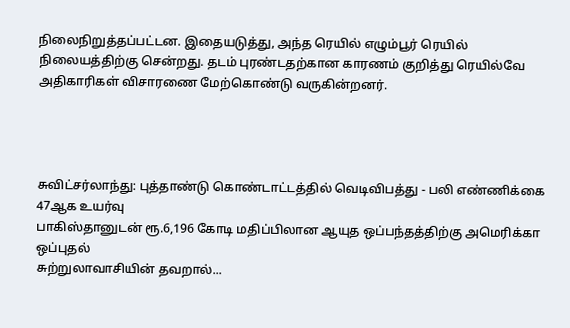நிலைநிறுத்தப்பட்டன. இதையடுத்து, அந்த ரெயில் எழும்பூர் ரெயில் நிலையத்திற்கு சென்றது. தடம் புரண்டதற்கான காரணம் குறித்து ரெயில்வே அதிகாரிகள் விசாரணை மேற்கொண்டு வருகின்றனர்.




சுவிட்சர்லாந்து: புத்தாண்டு கொண்டாட்டத்தில் வெடிவிபத்து - பலி எண்ணிக்கை 47ஆக உயர்வு
பாகிஸ்தானுடன் ரூ.6,196 கோடி மதிப்பிலான ஆயுத ஒப்பந்தத்திற்கு அமெரிக்கா ஒப்புதல்
சுற்றுலாவாசியின் தவறால்...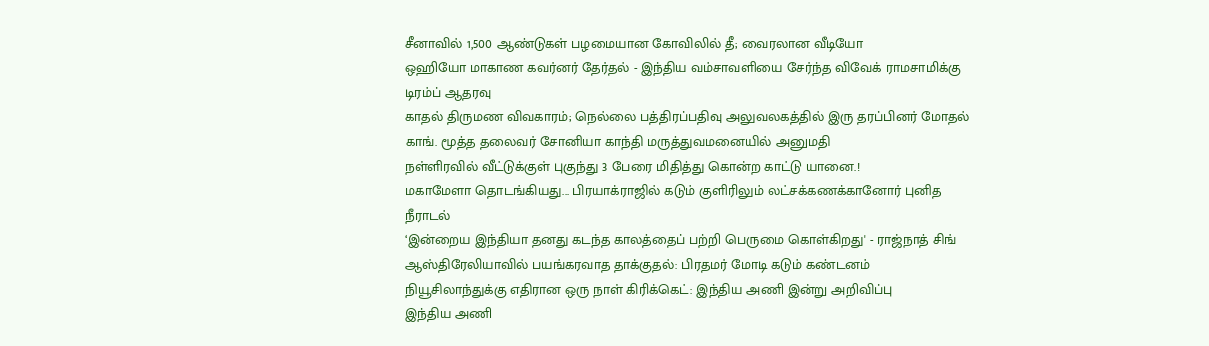சீனாவில் 1,500 ஆண்டுகள் பழமையான கோவிலில் தீ; வைரலான வீடியோ
ஒஹியோ மாகாண கவர்னர் தேர்தல் - இந்திய வம்சாவளியை சேர்ந்த விவேக் ராமசாமிக்கு டிரம்ப் ஆதரவு
காதல் திருமண விவகாரம்; நெல்லை பத்திரப்பதிவு அலுவலகத்தில் இரு தரப்பினர் மோதல்
காங். மூத்த தலைவர் சோனியா காந்தி மருத்துவமனையில் அனுமதி
நள்ளிரவில் வீட்டுக்குள் புகுந்து 3 பேரை மிதித்து கொன்ற காட்டு யானை.!
மகாமேளா தொடங்கியது... பிரயாக்ராஜில் கடும் குளிரிலும் லட்சக்கணக்கானோர் புனித நீராடல்
‘இன்றைய இந்தியா தனது கடந்த காலத்தைப் பற்றி பெருமை கொள்கிறது' - ராஜ்நாத் சிங்
ஆஸ்திரேலியாவில் பயங்கரவாத தாக்குதல்: பிரதமர் மோடி கடும் கண்டனம்
நியூசிலாந்துக்கு எதிரான ஒரு நாள் கிரிக்கெட்: இந்திய அணி இன்று அறிவிப்பு
இந்திய அணி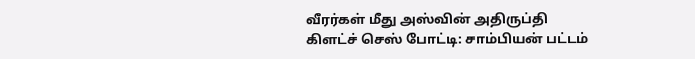வீரர்கள் மீது அஸ்வின் அதிருப்தி
கிளட்ச் செஸ் போட்டி: சாம்பியன் பட்டம்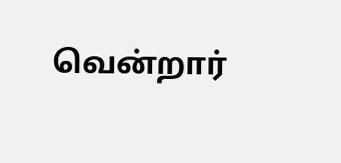வென்றார்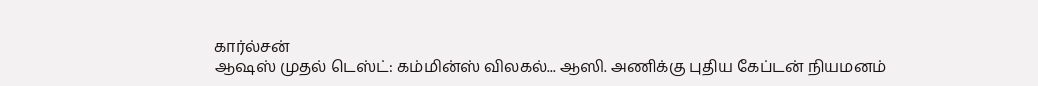கார்ல்சன்
ஆஷஸ் முதல் டெஸ்ட்: கம்மின்ஸ் விலகல்... ஆஸி. அணிக்கு புதிய கேப்டன் நியமனம்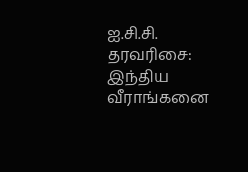ஐ.சி.சி. தரவரிசை: இந்திய வீராங்கனை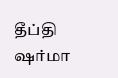தீப்தி ஷர்மா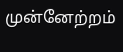முன்னேற்றம்